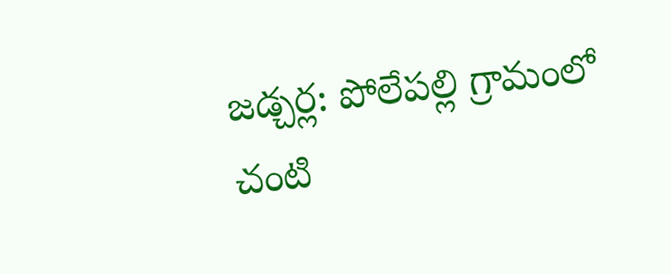జడ్చర్ల: పోలేపల్లి గ్రామంలో చంటి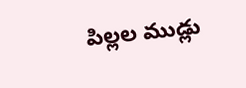పిల్లల ముడ్లు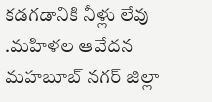కడగడానికి నీళ్లు లేవు .మహిళల ఆవేదన
మహబూబ్ నగర్ జిల్లా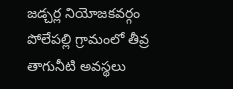జడ్చర్ల నియోజకవర్గం పోలేపల్లి గ్రామంలో తీవ్ర తాగునీటి అవస్థలు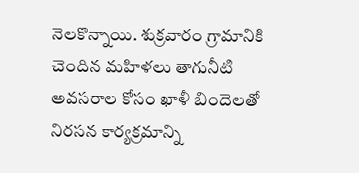నెలకొన్నాయి. శుక్రవారం గ్రామానికి చెందిన మహిళలు తాగునీటి అవసరాల కోసం ఖాళీ బిందెలతో నిరసన కార్యక్రమాన్ని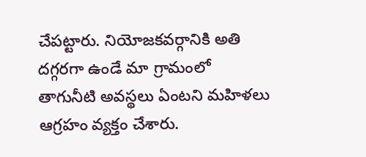చేపట్టారు. నియోజకవర్గానికి అతి దగ్గరగా ఉండే మా గ్రామంలో తాగునీటి అవస్థలు ఏంటని మహిళలు ఆగ్రహం వ్యక్తం చేశారు.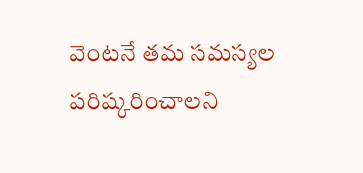వెంటనే తమ సమస్యల పరిష్కరించాలని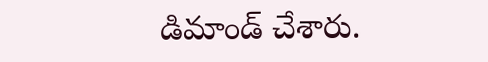డిమాండ్ చేశారు.